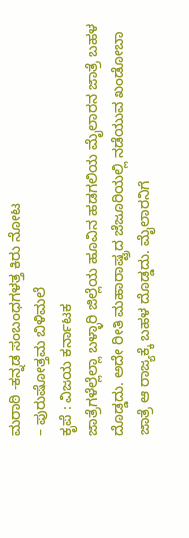ಮರಾಠಿ -ಕನ್ನಡ ಸಂಬಂಧಗಳತ್ತ ಕಿರು ನೋಟ
– ಪುರುಷೋತ್ತಮ ಬಿಳಿಮಲೆ
ಕೃಪೆ : ವಿಜಯ ಕರ್ನಾಟಕ
ಜಾತ್ರೆಗಳೆಲ್ಲೆಲ್ಲಾ ಬಳ್ಳಾರಿ ಜಿಲ್ಲೆಯ ಹೂವಿನ ಹಡಗಲಿಯ ಮೈಲಾರನ ಜಾತ್ರೆ ಬಹಳ ದೊಡ್ಡದು. ಅದೇ ರೀತಿ ಮಹಾರಾಷ್ಟ್ರದ ಜೆಜೂರಿಯಲ್ಲಿ ನಡೆಯುವ ಖಂಡೋಬಾ ಜಾತ್ರೆ ಆ ರಾಜ್ಯಕ್ಕೆ ಬಹಳ ದೊಡ್ಡದು. ಮೈಲಾರನಿಗೆ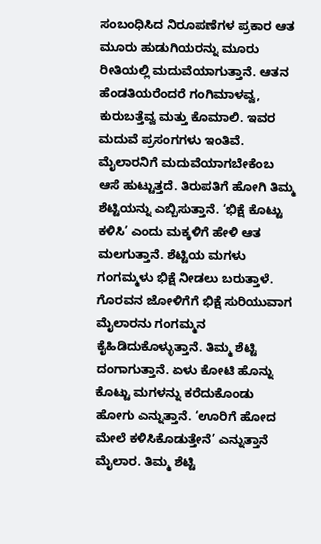ಸಂಬಂಧಿಸಿದ ನಿರೂಪಣೆಗಳ ಪ್ರಕಾರ ಆತ ಮೂರು ಹುಡುಗಿಯರನ್ನು ಮೂರು ರೀತಿಯಲ್ಲಿ ಮದುವೆಯಾಗುತ್ತಾನೆ. ಆತನ ಹೆಂಡತಿಯರೆಂದರೆ ಗಂಗಿಮಾಳವ್ವ, ಕುರುಬತ್ತೆವ್ವ ಮತ್ತು ಕೊಮಾಲಿ. ಇವರ ಮದುವೆ ಪ್ರಸಂಗಗಳು ಇಂತಿವೆ.
ಮೈಲಾರನಿಗೆ ಮದುವೆಯಾಗಬೇಕೆಂಬ ಆಸೆ ಹುಟ್ಟುತ್ತದೆ. ತಿರುಪತಿಗೆ ಹೋಗಿ ತಿಮ್ಮ ಶೆಟ್ಟಿಯನ್ನು ಎಬ್ಬಿಸುತ್ತಾನೆ. ‘ಭಿಕ್ಷೆ ಕೊಟ್ಟು ಕಳಿಸಿ’ ಎಂದು ಮಕ್ಕಳಿಗೆ ಹೇಳಿ ಆತ ಮಲಗುತ್ತಾನೆ. ಶೆಟ್ಟಿಯ ಮಗಳು ಗಂಗಮ್ಮಳು ಭಿಕ್ಷೆ ನೀಡಲು ಬರುತ್ತಾಳೆ. ಗೊರವನ ಜೋಳಿಗೆಗೆ ಭಿಕ್ಷೆ ಸುರಿಯುವಾಗ ಮೈಲಾರನು ಗಂಗಮ್ಮನ ಕೈಹಿಡಿದುಕೊಳ್ಳುತ್ತಾನೆ. ತಿಮ್ಮ ಶೆಟ್ಟಿ ದಂಗಾಗುತ್ತಾನೆ. ಏಳು ಕೋಟಿ ಹೊನ್ನು ಕೊಟ್ಟು ಮಗಳನ್ನು ಕರೆದುಕೊಂಡು ಹೋಗು ಎನ್ನುತ್ತಾನೆ. ‘ಊರಿಗೆ ಹೋದ ಮೇಲೆ ಕಳಿಸಿಕೊಡುತ್ತೇನೆ’ ಎನ್ನುತ್ತಾನೆ ಮೈಲಾರ. ತಿಮ್ಮ ಶೆಟ್ಟಿ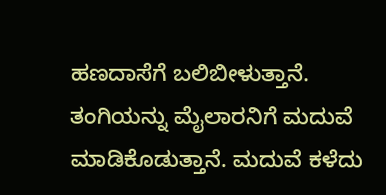ಹಣದಾಸೆಗೆ ಬಲಿಬೀಳುತ್ತಾನೆ. ತಂಗಿಯನ್ನು ಮೈಲಾರನಿಗೆ ಮದುವೆ ಮಾಡಿಕೊಡುತ್ತಾನೆ. ಮದುವೆ ಕಳೆದು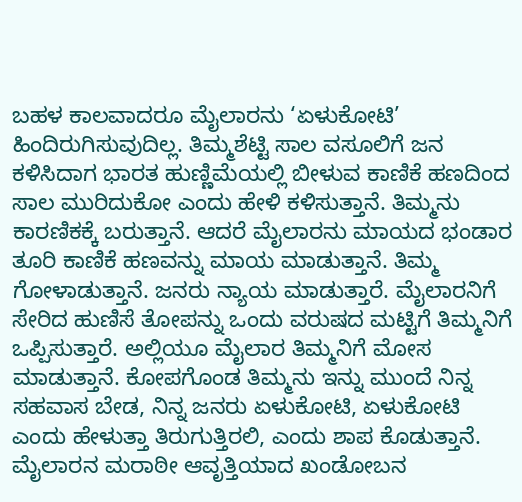ಬಹಳ ಕಾಲವಾದರೂ ಮೈಲಾರನು ‘ಏಳುಕೋಟಿ’ ಹಿಂದಿರುಗಿಸುವುದಿಲ್ಲ. ತಿಮ್ಮಶೆಟ್ಟಿ ಸಾಲ ವಸೂಲಿಗೆ ಜನ ಕಳಿಸಿದಾಗ ಭಾರತ ಹುಣ್ಣಿಮೆಯಲ್ಲಿ ಬೀಳುವ ಕಾಣಿಕೆ ಹಣದಿಂದ ಸಾಲ ಮುರಿದುಕೋ ಎಂದು ಹೇಳಿ ಕಳಿಸುತ್ತಾನೆ. ತಿಮ್ಮನು ಕಾರಣಿಕಕ್ಕೆ ಬರುತ್ತಾನೆ. ಆದರೆ ಮೈಲಾರನು ಮಾಯದ ಭಂಡಾರ ತೂರಿ ಕಾಣಿಕೆ ಹಣವನ್ನು ಮಾಯ ಮಾಡುತ್ತಾನೆ. ತಿಮ್ಮ ಗೋಳಾಡುತ್ತಾನೆ. ಜನರು ನ್ಯಾಯ ಮಾಡುತ್ತಾರೆ. ಮೈಲಾರನಿಗೆ ಸೇರಿದ ಹುಣಿಸೆ ತೋಪನ್ನು ಒಂದು ವರುಷದ ಮಟ್ಟಿಗೆ ತಿಮ್ಮನಿಗೆ ಒಪ್ಪಿಸುತ್ತಾರೆ. ಅಲ್ಲಿಯೂ ಮೈಲಾರ ತಿಮ್ಮನಿಗೆ ಮೋಸ ಮಾಡುತ್ತಾನೆ. ಕೋಪಗೊಂಡ ತಿಮ್ಮನು ಇನ್ನು ಮುಂದೆ ನಿನ್ನ ಸಹವಾಸ ಬೇಡ, ನಿನ್ನ ಜನರು ಏಳುಕೋಟಿ, ಏಳುಕೋಟಿ ಎಂದು ಹೇಳುತ್ತಾ ತಿರುಗುತ್ತಿರಲಿ, ಎಂದು ಶಾಪ ಕೊಡುತ್ತಾನೆ. ಮೈಲಾರನ ಮರಾಠೀ ಆವೃತ್ತಿಯಾದ ಖಂಡೋಬನ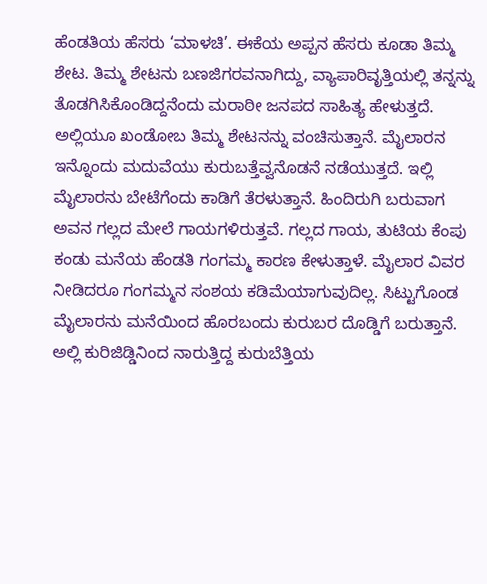ಹೆಂಡತಿಯ ಹೆಸರು ‘ಮಾಳಚಿ’. ಈಕೆಯ ಅಪ್ಪನ ಹೆಸರು ಕೂಡಾ ತಿಮ್ಮ ಶೇಟ. ತಿಮ್ಮ ಶೇಟನು ಬಣಜಿಗರವನಾಗಿದ್ದು, ವ್ಯಾಪಾರಿವೃತ್ತಿಯಲ್ಲಿ ತನ್ನನ್ನು ತೊಡಗಿಸಿಕೊಂಡಿದ್ದನೆಂದು ಮರಾಠೀ ಜನಪದ ಸಾಹಿತ್ಯ ಹೇಳುತ್ತದೆ. ಅಲ್ಲಿಯೂ ಖಂಡೋಬ ತಿಮ್ಮ ಶೇಟನನ್ನು ವಂಚಿಸುತ್ತಾನೆ. ಮೈಲಾರನ ಇನ್ನೊಂದು ಮದುವೆಯು ಕುರುಬತ್ತೆವ್ವನೊಡನೆ ನಡೆಯುತ್ತದೆ. ಇಲ್ಲಿ ಮೈಲಾರನು ಬೇಟೆಗೆಂದು ಕಾಡಿಗೆ ತೆರಳುತ್ತಾನೆ. ಹಿಂದಿರುಗಿ ಬರುವಾಗ ಅವನ ಗಲ್ಲದ ಮೇಲೆ ಗಾಯಗಳಿರುತ್ತವೆ. ಗಲ್ಲದ ಗಾಯ, ತುಟಿಯ ಕೆಂಪು ಕಂಡು ಮನೆಯ ಹೆಂಡತಿ ಗಂಗಮ್ಮ ಕಾರಣ ಕೇಳುತ್ತಾಳೆ. ಮೈಲಾರ ವಿವರ ನೀಡಿದರೂ ಗಂಗಮ್ಮನ ಸಂಶಯ ಕಡಿಮೆಯಾಗುವುದಿಲ್ಲ. ಸಿಟ್ಟುಗೊಂಡ ಮೈಲಾರನು ಮನೆಯಿಂದ ಹೊರಬಂದು ಕುರುಬರ ದೊಡ್ಡಿಗೆ ಬರುತ್ತಾನೆ. ಅಲ್ಲಿ ಕುರಿಜಿಡ್ಡಿನಿಂದ ನಾರುತ್ತಿದ್ದ ಕುರುಬೆತ್ತಿಯ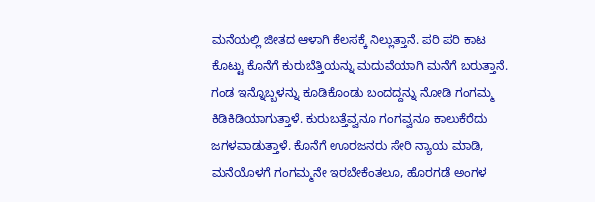ಮನೆಯಲ್ಲಿ ಜೀತದ ಆಳಾಗಿ ಕೆಲಸಕ್ಕೆ ನಿಲ್ಲುತ್ತಾನೆ. ಪರಿ ಪರಿ ಕಾಟ ಕೊಟ್ಟು ಕೊನೆಗೆ ಕುರುಬೆತ್ತಿಯನ್ನು ಮದುವೆಯಾಗಿ ಮನೆಗೆ ಬರುತ್ತಾನೆ. ಗಂಡ ಇನ್ನೊಬ್ಬಳನ್ನು ಕೂಡಿಕೊಂಡು ಬಂದದ್ದನ್ನು ನೋಡಿ ಗಂಗಮ್ಮ ಕಿಡಿಕಿಡಿಯಾಗುತ್ತಾಳೆ. ಕುರುಬತ್ತೆವ್ವನೂ ಗಂಗವ್ವನೂ ಕಾಲುಕೆರೆದು ಜಗಳವಾಡುತ್ತಾಳೆ. ಕೊನೆಗೆ ಊರಜನರು ಸೇರಿ ನ್ಯಾಯ ಮಾಡಿ, ಮನೆಯೊಳಗೆ ಗಂಗಮ್ಮನೇ ಇರಬೇಕೆಂತಲೂ, ಹೊರಗಡೆ ಅಂಗಳ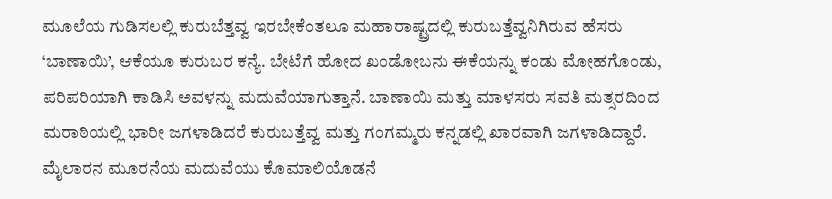ಮೂಲೆಯ ಗುಡಿಸಲಲ್ಲಿ ಕುರುಬೆತ್ತವ್ವ ಇರಬೇಕೆಂತಲೂ ಮಹಾರಾಷ್ಟ್ರದಲ್ಲಿ ಕುರುಬತ್ತೆವ್ವನಿಗಿರುವ ಹೆಸರು ‘ಬಾಣಾಯಿ’, ಆಕೆಯೂ ಕುರುಬರ ಕನ್ಯೆ. ಬೇಟೆಗೆ ಹೋದ ಖಂಡೋಬನು ಈಕೆಯನ್ನು ಕಂಡು ಮೋಹಗೊಂಡು, ಪರಿಪರಿಯಾಗಿ ಕಾಡಿಸಿ ಅವಳನ್ನು ಮದುವೆಯಾಗುತ್ತಾನೆ. ಬಾಣಾಯಿ ಮತ್ತು ಮಾಳಸರು ಸವತಿ ಮತ್ಸರದಿಂದ ಮರಾಠಿಯಲ್ಲಿ ಭಾರೀ ಜಗಳಾಡಿದರೆ ಕುರುಬತ್ತೆವ್ವ ಮತ್ತು ಗಂಗಮ್ಮರು ಕನ್ನಡಲ್ಲಿ ಖಾರವಾಗಿ ಜಗಳಾಡಿದ್ದಾರೆ. ಮೈಲಾರನ ಮೂರನೆಯ ಮದುವೆಯು ಕೊಮಾಲಿಯೊಡನೆ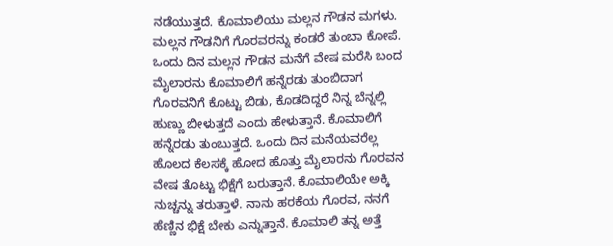ನಡೆಯುತ್ತದೆ. ಕೊಮಾಲಿಯು ಮಲ್ಲನ ಗೌಡನ ಮಗಳು. ಮಲ್ಲನ ಗೌಡನಿಗೆ ಗೊರವರನ್ನು ಕಂಡರೆ ತುಂಬಾ ಕೋಪೆ. ಒಂದು ದಿನ ಮಲ್ಲನ ಗೌಡನ ಮನೆಗೆ ವೇಷ ಮರೆಸಿ ಬಂದ ಮೈಲಾರನು ಕೊಮಾಲಿಗೆ ಹನ್ನೆರಡು ತುಂಬಿದಾಗ ಗೊರವನಿಗೆ ಕೊಟ್ಟು ಬಿಡು, ಕೊಡದಿದ್ದರೆ ನಿನ್ನ ಬೆನ್ನಲ್ಲಿ ಹುಣ್ಣು ಬೀಳುತ್ತದೆ ಎಂದು ಹೇಳುತ್ತಾನೆ. ಕೊಮಾಲಿಗೆ ಹನ್ನೆರಡು ತುಂಬುತ್ತದೆ. ಒಂದು ದಿನ ಮನೆಯವರೆಲ್ಲ ಹೊಲದ ಕೆಲಸಕ್ಕೆ ಹೋದ ಹೊತ್ತು ಮೈಲಾರನು ಗೊರವನ ವೇಷ ತೊಟ್ಟು ಭಿಕ್ಷೆಗೆ ಬರುತ್ತಾನೆ. ಕೊಮಾಲಿಯೇ ಅಕ್ಕಿ ನುಚ್ಚನ್ನು ತರುತ್ತಾಳೆ. ನಾನು ಹರಕೆಯ ಗೊರವ, ನನಗೆ ಹೆಣ್ಣಿನ ಭಿಕ್ಷೆ ಬೇಕು ಎನ್ನುತ್ತಾನೆ. ಕೊಮಾಲಿ ತನ್ನ ಅತ್ತೆ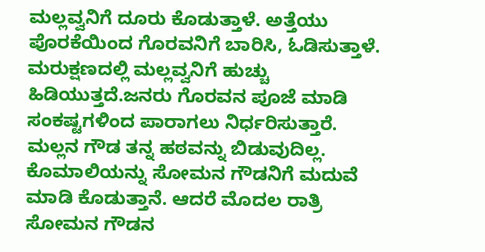ಮಲ್ಲವ್ವನಿಗೆ ದೂರು ಕೊಡುತ್ತಾಳೆ. ಅತ್ತೆಯು ಪೊರಕೆಯಿಂದ ಗೊರವನಿಗೆ ಬಾರಿಸಿ, ಓಡಿಸುತ್ತಾಳೆ. ಮರುಕ್ಷಣದಲ್ಲಿ ಮಲ್ಲವ್ವನಿಗೆ ಹುಚ್ಚು ಹಿಡಿಯುತ್ತದೆ.ಜನರು ಗೊರವನ ಪೂಜೆ ಮಾಡಿ ಸಂಕಷ್ಟಗಳಿಂದ ಪಾರಾಗಲು ನಿರ್ಧರಿಸುತ್ತಾರೆ. ಮಲ್ಲನ ಗೌಡ ತನ್ನ ಹಠವನ್ನು ಬಿಡುವುದಿಲ್ಲ. ಕೊಮಾಲಿಯನ್ನು ಸೋಮನ ಗೌಡನಿಗೆ ಮದುವೆ ಮಾಡಿ ಕೊಡುತ್ತಾನೆ. ಆದರೆ ಮೊದಲ ರಾತ್ರಿ ಸೋಮನ ಗೌಡನ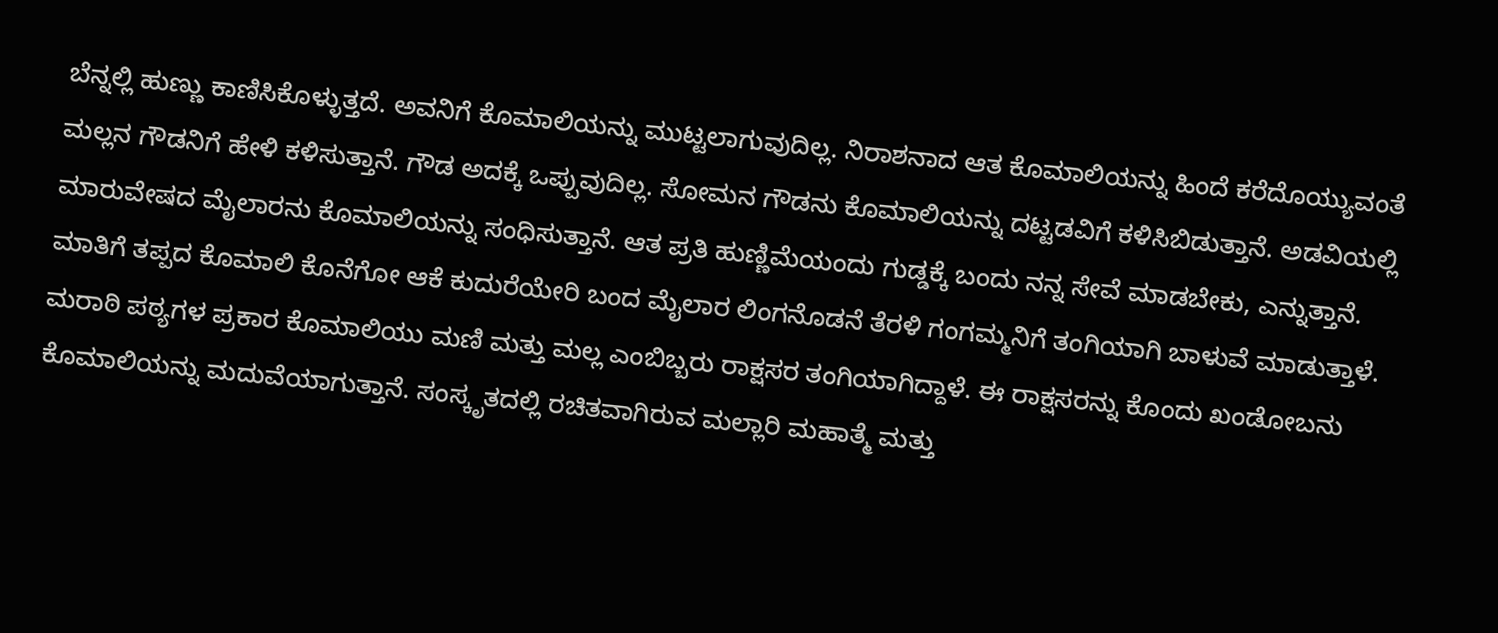ಬೆನ್ನಲ್ಲಿ ಹುಣ್ಣು ಕಾಣಿಸಿಕೊಳ್ಳುತ್ತದೆ. ಅವನಿಗೆ ಕೊಮಾಲಿಯನ್ನು ಮುಟ್ಟಲಾಗುವುದಿಲ್ಲ. ನಿರಾಶನಾದ ಆತ ಕೊಮಾಲಿಯನ್ನು ಹಿಂದೆ ಕರೆದೊಯ್ಯುವಂತೆ ಮಲ್ಲನ ಗೌಡನಿಗೆ ಹೇಳಿ ಕಳಿಸುತ್ತಾನೆ. ಗೌಡ ಅದಕ್ಕೆ ಒಪ್ಪುವುದಿಲ್ಲ. ಸೋಮನ ಗೌಡನು ಕೊಮಾಲಿಯನ್ನು ದಟ್ಟಡವಿಗೆ ಕಳಿಸಿಬಿಡುತ್ತಾನೆ. ಅಡವಿಯಲ್ಲಿ ಮಾರುವೇಷದ ಮೈಲಾರನು ಕೊಮಾಲಿಯನ್ನು ಸಂಧಿಸುತ್ತಾನೆ. ಆತ ಪ್ರತಿ ಹುಣ್ಣಿಮೆಯಂದು ಗುಡ್ಡಕ್ಕೆ ಬಂದು ನನ್ನ ಸೇವೆ ಮಾಡಬೇಕು, ಎನ್ನುತ್ತಾನೆ. ಮಾತಿಗೆ ತಪ್ಪದ ಕೊಮಾಲಿ ಕೊನೆಗೋ ಆಕೆ ಕುದುರೆಯೇರಿ ಬಂದ ಮೈಲಾರ ಲಿಂಗನೊಡನೆ ತೆರಳಿ ಗಂಗಮ್ಮನಿಗೆ ತಂಗಿಯಾಗಿ ಬಾಳುವೆ ಮಾಡುತ್ತಾಳೆ. ಮರಾಠಿ ಪಠ್ಯಗಳ ಪ್ರಕಾರ ಕೊಮಾಲಿಯು ಮಣಿ ಮತ್ತು ಮಲ್ಲ ಎಂಬಿಬ್ಬರು ರಾಕ್ಷಸರ ತಂಗಿಯಾಗಿದ್ದಾಳೆ. ಈ ರಾಕ್ಷಸರನ್ನು ಕೊಂದು ಖಂಡೋಬನು ಕೊಮಾಲಿಯನ್ನು ಮದುವೆಯಾಗುತ್ತಾನೆ. ಸಂಸ್ಕೃತದಲ್ಲಿ ರಚಿತವಾಗಿರುವ ಮಲ್ಲಾರಿ ಮಹಾತ್ಮೆ ಮತ್ತು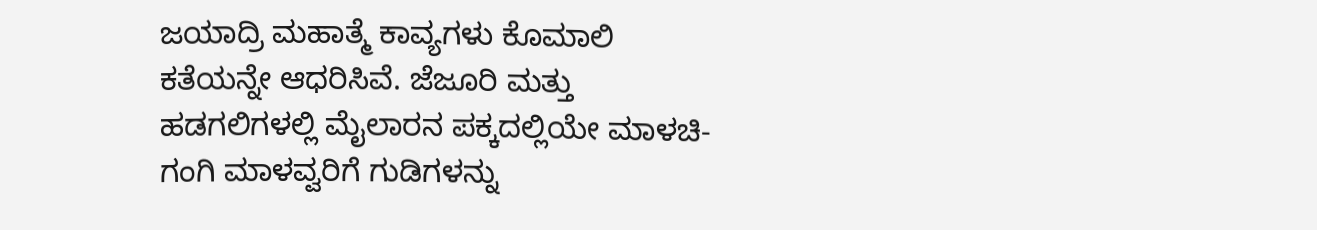ಜಯಾದ್ರಿ ಮಹಾತ್ಮೆ ಕಾವ್ಯಗಳು ಕೊಮಾಲಿ ಕತೆಯನ್ನೇ ಆಧರಿಸಿವೆ. ಜೆಜೂರಿ ಮತ್ತು ಹಡಗಲಿಗಳಲ್ಲಿ ಮೈಲಾರನ ಪಕ್ಕದಲ್ಲಿಯೇ ಮಾಳಚಿ-ಗಂಗಿ ಮಾಳವ್ವರಿಗೆ ಗುಡಿಗಳನ್ನು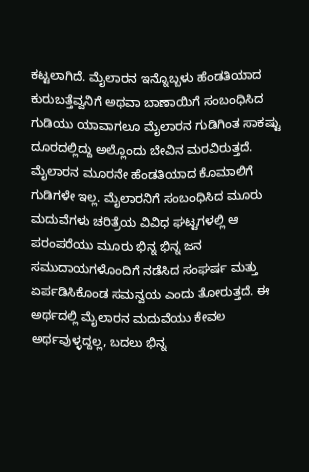ಕಟ್ಟಲಾಗಿದೆ. ಮೈಲಾರನ ಇನ್ನೊಬ್ಬಳು ಹೆಂಡತಿಯಾದ ಕುರುಬತ್ತೆವ್ವನಿಗೆ ಅಥವಾ ಬಾಣಾಯಿಗೆ ಸಂಬಂಧಿಸಿದ ಗುಡಿಯು ಯಾವಾಗಲೂ ಮೈಲಾರನ ಗುಡಿಗಿಂತ ಸಾಕಷ್ಟು ದೂರದಲ್ಲಿದ್ದು ಅಲ್ಲೊಂದು ಬೇವಿನ ಮರವಿರುತ್ತದೆ. ಮೈಲಾರನ ಮೂರನೇ ಹೆಂಡತಿಯಾದ ಕೊಮಾಲಿಗೆ ಗುಡಿಗಳೇ ಇಲ್ಲ. ಮೈಲಾರನಿಗೆ ಸಂಬಂಧಿಸಿದ ಮೂರು ಮದುವೆಗಳು ಚರಿತ್ರೆಯ ವಿವಿಧ ಘಟ್ಟಗಳಲ್ಲಿ ಆ ಪರಂಪರೆಯು ಮೂರು ಭಿನ್ನ ಭಿನ್ನ ಜನ ಸಮುದಾಯಗಳೊಂದಿಗೆ ನಡೆಸಿದ ಸಂಘರ್ಷ ಮತ್ತು ಏರ್ಪಡಿಸಿಕೊಂಡ ಸಮನ್ವಯ ಎಂದು ತೋರುತ್ತದೆ. ಈ ಅರ್ಥದಲ್ಲಿ ಮೈಲಾರನ ಮದುವೆಯು ಕೇವಲ ಅರ್ಥವುಳ್ಳದ್ದಲ್ಲ, ಬದಲು ಭಿನ್ನ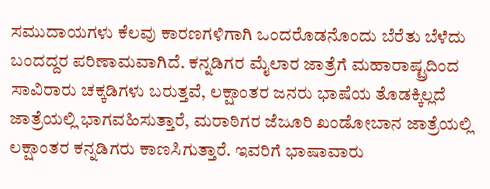ಸಮುದಾಯಗಳು ಕೆಲವು ಕಾರಣಗಳಿಗಾಗಿ ಒಂದರೊಡನೊಂದು ಬೆರೆತು ಬೆಳೆದು ಬಂದದ್ದರ ಪರಿಣಾಮವಾಗಿದೆ. ಕನ್ನಡಿಗರ ಮೈಲಾರ ಜಾತ್ರೆಗೆ ಮಹಾರಾಷ್ಟ್ರದಿಂದ ಸಾವಿರಾರು ಚಕ್ಕಡಿಗಳು ಬರುತ್ತವೆ, ಲಕ್ಷಾಂತರ ಜನರು ಭಾಷೆಯ ತೊಡಕ್ಕಿಲ್ಲದೆ ಜಾತ್ರೆಯಲ್ಲಿ ಭಾಗವಹಿಸುತ್ತಾರೆ, ಮರಾಠಿಗರ ಜೆಜೂರಿ ಖಂಡೋಬಾನ ಜಾತ್ರೆಯಲ್ಲಿ ಲಕ್ಷಾಂತರ ಕನ್ನಡಿಗರು ಕಾಣಸಿಗುತ್ತಾರೆ. ಇವರಿಗೆ ಭಾಷಾವಾರು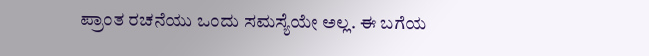ಪ್ರಾಂತ ರಚನೆಯು ಒಂದು ಸಮಸ್ಯೆಯೇ ಅಲ್ಲ. ಈ ಬಗೆಯ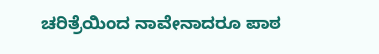ಚರಿತ್ರೆಯಿಂದ ನಾವೇನಾದರೂ ಪಾಠ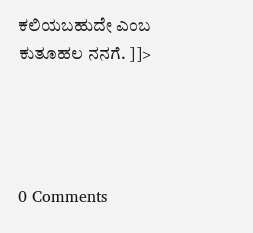ಕಲಿಯಬಹುದೇ ಎಂಬ ಕುತೂಹಲ ನನಗೆ. ]]>




0 Comments